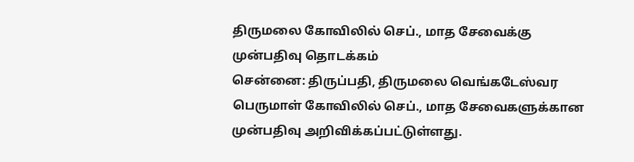திருமலை கோவிலில் செப்., மாத சேவைக்கு முன்பதிவு தொடக்கம்
சென்னை: திருப்பதி, திருமலை வெங்கடேஸ்வர பெருமாள் கோவிலில் செப்., மாத சேவைகளுக்கான முன்பதிவு அறிவிக்கப்பட்டுள்ளது.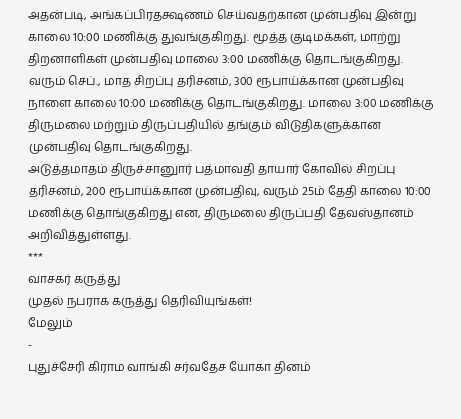அதன்படி, அங்கப்பிரதக்ஷணம் செய்வதற்கான முன்பதிவு இன்று காலை 10:00 மணிக்கு துவங்குகிறது. மூத்த குடிமக்கள், மாற்று திறனாளிகள் முன்பதிவு மாலை 3:00 மணிக்கு தொடங்குகிறது.
வரும் செப்., மாத சிறப்பு தரிசனம், 300 ரூபாய்க்கான முன்பதிவு நாளை காலை 10:00 மணிக்கு தொடங்குகிறது. மாலை 3:00 மணிக்கு திருமலை மற்றும் திருப்பதியில் தங்கும் விடுதிகளுக்கான முன்பதிவு தொடங்குகிறது.
அடுத்தமாதம் திருச்சானுார் பத்மாவதி தாயார் கோவில் சிறப்பு தரிசனம், 200 ரூபாய்க்கான முன்பதிவு, வரும் 25ம் தேதி காலை 10:00 மணிக்கு தொங்குகிறது என, திருமலை திருப்பதி தேவஸ்தானம் அறிவித்துள்ளது.
***
வாசகர் கருத்து
முதல் நபராக கருத்து தெரிவியுங்கள்!
மேலும்
-
புதுச்சேரி கிராம வாங்கி சர்வதேச யோகா தினம்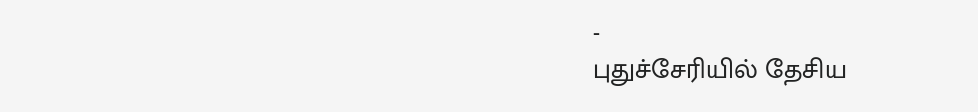-
புதுச்சேரியில் தேசிய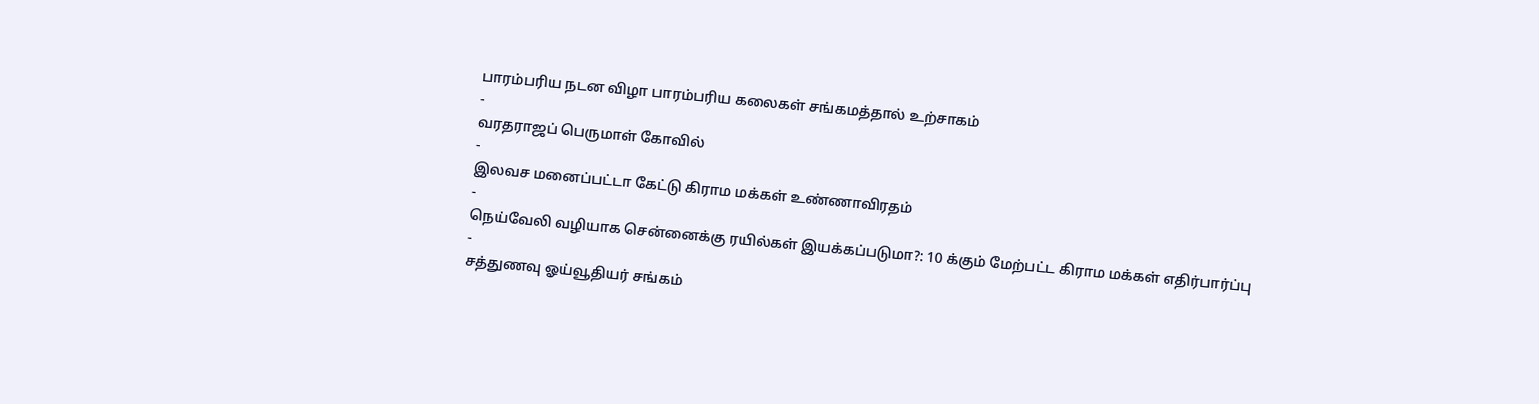பாரம்பரிய நடன விழா பாரம்பரிய கலைகள் சங்கமத்தால் உற்சாகம்
-
வரதராஜப் பெருமாள் கோவில்
-
இலவச மனைப்பட்டா கேட்டு கிராம மக்கள் உண்ணாவிரதம்
-
நெய்வேலி வழியாக சென்னைக்கு ரயில்கள் இயக்கப்படுமா?: 10 க்கும் மேற்பட்ட கிராம மக்கள் எதிர்பார்ப்பு
-
சத்துணவு ஓய்வூதியர் சங்கம்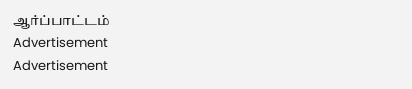ஆர்ப்பாட்டம்
Advertisement
Advertisement